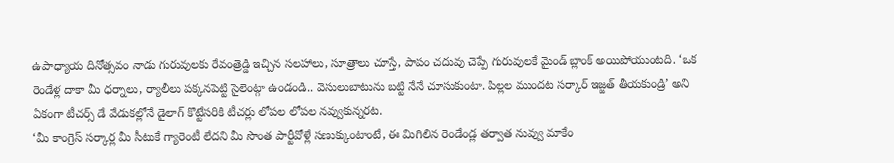ఉపాధ్యాయ దినోత్సవం నాడు గురువులకు రేవంత్రెడ్డి ఇచ్చిన సలహాలు, సూత్రాలు చూస్తే, పాపం చదువు చెప్పే గురువులకే మైండ్ బ్లాంక్ అయిపోయుంటది. ‘ఒక రెండేళ్ల దాకా మీ ధర్నాలు, ర్యాలీలు పక్కనపెట్టి సైలెంట్గా ఉండండి.. వెసులుబాటును బట్టి నేనే చూసుకుంటా. పిల్లల ముందట సర్కార్ ఇజ్జత్ తీయకుండ్రి’ అని ఏకంగా టీచర్స్ డే వేడుకల్లోనే డైలాగ్ కొట్టేసరికి టీచర్లు లోపల లోపల నవ్వుకున్నరట.
‘మీ కాంగ్రెస్ సర్కార్ల మీ సీటుకే గ్యారెంటీ లేదని మీ సొంత పార్టీవోళ్లే సణుక్కుంటాంటే, ఈ మిగిలిన రెండేండ్ల తర్వాత నువ్వు మాకేం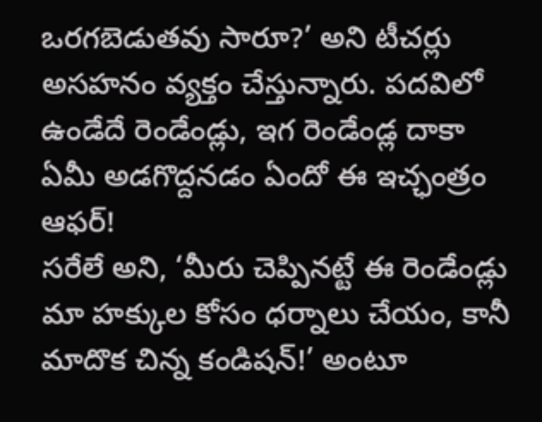ఒరగబెడుతవు సారూ?’ అని టీచర్లు అసహనం వ్యక్తం చేస్తున్నారు. పదవిలో ఉండేదే రెండేండ్లు, ఇగ రెండేండ్ల దాకా ఏమీ అడగొద్దనడం ఏందో ఈ ఇచ్ఛంత్రం ఆఫర్!
సరేలే అని, ‘మీరు చెప్పినట్టే ఈ రెండేండ్లు మా హక్కుల కోసం ధర్నాలు చేయం, కానీ మాదొక చిన్న కండిషన్!’ అంటూ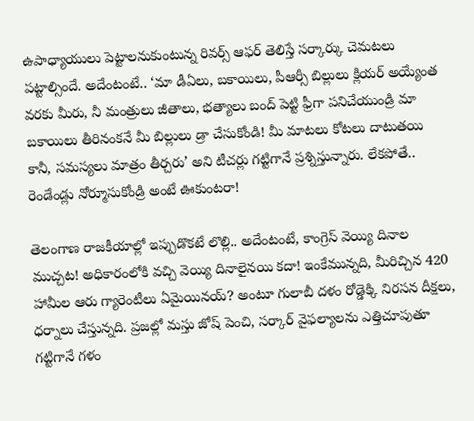ఉపాధ్యాయులు పెట్టాలనుకుంటున్న రివర్స్ ఆఫర్ తెలిస్తే సర్కార్కు చెమటలు పట్టాల్సిందే. అదేంటంటే.. ‘మా డీఏలు, బకాయిలు, పీఆర్సీ బిల్లులు క్లియర్ అయ్యేంత వరకు మీరు, నీ మంత్రులు జీతాలు, భత్యాలు బంద్ పెట్టి ఫ్రీగా పనిచేయుండ్రి మా బకాయిలు తీరినంకనే మీ బిల్లులు డ్రా చేసుకోండి! మీ మాటలు కోటలు దాటుతయి కానీ, సమస్యలు మాత్రం తీర్చరు’ అని టీచర్లు గట్టిగానే ప్రశ్నిస్తున్నారు. లేకపోతే.. రెండేండ్లు నోర్మూసుకోండ్రి అంటే ఊకుంటరా!

తెలంగాణ రాజకీయాల్లో ఇప్పుడొకటే లొల్లి.. అదేంటంటే, కాంగ్రెస్ వెయ్యి దినాల ముచ్చట! అధికారంలోకి వచ్చి వెయ్యి దినాలైనయి కదా! ఇంకేమున్నది, మీరిచ్చిన 420 హామీల ఆరు గ్యారెంటీలు ఏమైయినయ్? అంటూ గులాబీ దళం రోడ్డెక్కి నిరసన దీక్షలు, ధర్నాలు చేస్తున్నది. ప్రజల్లో మస్తు జోష్ పెంచి, సర్కార్ వైఫల్యాలను ఎత్తిచూపుతూ గట్టిగానే గళం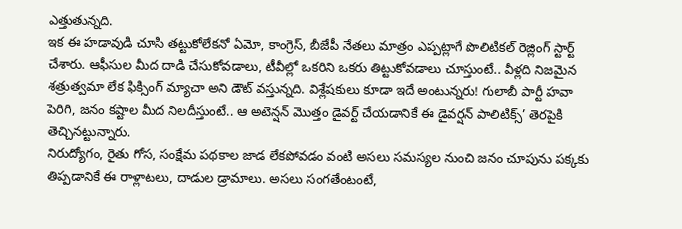ఎత్తుతున్నది.
ఇక ఈ హడావుడి చూసి తట్టుకోలేకనో ఏమో, కాంగ్రెస్, బీజేపీ నేతలు మాత్రం ఎప్పట్లాగే పొలిటికల్ రెజ్లింగ్ స్టార్ట్ చేశారు. ఆఫీసుల మీద దాడి చేసుకోవడాలు, టీవీల్లో ఒకరిని ఒకరు తిట్టుకోవడాలు చూస్తుంటే.. వీళ్లది నిజమైన శత్రుత్వమా లేక ఫిక్సింగ్ మ్యాచా అని డౌట్ వస్తున్నది. విశ్లేషకులు కూడా ఇదే అంటున్నరు! గులాబీ పార్టీ హవా పెరిగి, జనం కష్టాల మీద నిలదీస్తుంటే.. ఆ అటెన్షన్ మొత్తం డైవర్ట్ చేయడానికే ఈ డైవర్షన్ పాలిటిక్స్’ తెరపైకి తెచ్చినట్టున్నారు.
నిరుద్యోగం, రైతు గోస, సంక్షేమ పథకాల జాడ లేకపోవడం వంటి అసలు సమస్యల నుంచి జనం చూపును పక్కకు తిప్పడానికే ఈ రాళ్లాటలు, దాడుల డ్రామాలు. అసలు సంగతేంటంటే,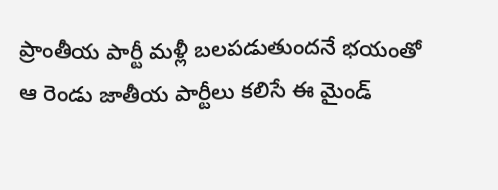ప్రాంతీయ పార్టీ మళ్లీ బలపడుతుందనే భయంతో ఆ రెండు జాతీయ పార్టీలు కలిసే ఈ మైండ్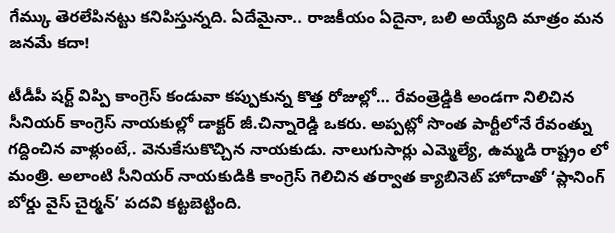గేమ్కు తెరలేపినట్టు కనిపిస్తున్నది. ఏదేమైనా.. రాజకీయం ఏదైనా, బలి అయ్యేది మాత్రం మన జనమే కదా!

టీడీపీ షర్ట్ విప్పి కాంగ్రెస్ కండువా కప్పుకున్న కొత్త రోజుల్లో… రేవంత్రెడ్డికి అండగా నిలిచిన సీనియర్ కాంగ్రెస్ నాయకుల్లో డాక్టర్ జీ.చిన్నారెడ్డి ఒకరు. అప్పట్లో సొంత పార్టీలోనే రేవంత్ను గద్దించిన వాళ్లుంటే,. వెనుకేసుకొచ్చిన నాయకుడు. నాలుగుసార్లు ఎమ్మెల్యే, ఉమ్మడి రాష్ట్రం లో మంత్రి. అలాంటి సీనియర్ నాయకుడికి కాంగ్రెస్ గెలిచిన తర్వాత క్యాబినెట్ హోదాతో ‘ప్లానింగ్ బోర్డు వైస్ చైర్మన్’ పదవి కట్టబెట్టింది.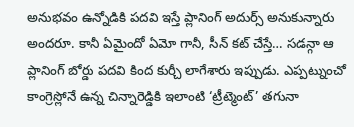అనుభవం ఉన్నోడికి పదవి ఇస్తే ప్లానింగ్ అదుర్స్ అనుకున్నారు అందరూ. కానీ ఏమైందో ఏమో గానీ, సీన్ కట్ చేస్తే… సడన్గా ఆ ప్లానింగ్ బోర్డు పదవి కింద కుర్చీ లాగేశారు ఇప్పుడు. ఎప్పట్నుంచో కాంగ్రెస్లోనే ఉన్న చిన్నారెడ్డికి ఇలాంటి ‘ట్రీట్మెంట్’ తగునా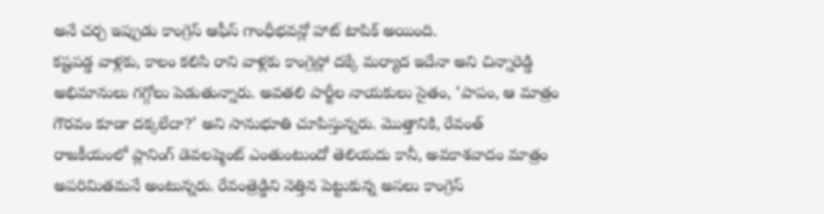అనే చర్చ ఇప్పుడు కాంగ్రెస్ ఆఫీస్ గాంధీభవన్లో హాట్ టాపిక్ అయింది.
కష్టపడ్డ వాళ్లకు, కాలం కలిసి రాని వాళ్లకు కాంగ్రెస్లో దక్కే మర్యాద ఇదేనా అని చిన్నారెడ్డి అభిమానులు గగ్గోలు పెడుతున్నారు. అవతలి పార్టీల నాయకులు సైతం, ‘పాపం, ఆ మాత్రం గౌరవం కూడా దక్కలేదా?’ అని సానుభూతి చూపిస్తున్నరు. మొత్తానికి, రేవంత్ రాజకీయంలో ప్లానింగ్ డెవలప్మెంట్ ఎంతుంటుందో తెలియదు కానీ, అవకాశవాదం మాత్రం అపరిమితమనే అంటున్నరు. రేవంత్రెడ్డిని నెత్తిన పెట్టుకున్న అసలు కాంగ్రెస్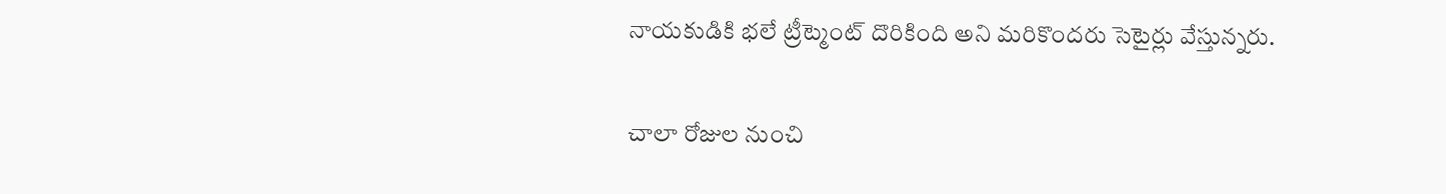నాయకుడికి భలే ట్రీట్మెంట్ దొరికింది అని మరికొందరు సెటైర్లు వేస్తున్నరు.

చాలా రోజుల నుంచి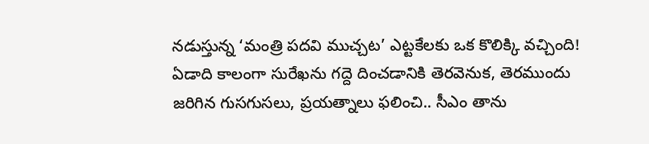నడుస్తున్న ‘మంత్రి పదవి ముచ్చట’ ఎట్టకేలకు ఒక కొలిక్కి వచ్చింది! ఏడాది కాలంగా సురేఖను గద్దె దించడానికి తెరవెనుక, తెరముందు జరిగిన గుసగుసలు, ప్రయత్నాలు ఫలించి.. సీఎం తాను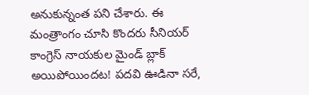అనుకున్నంత పని చేశారు. ఈ మంత్రాంగం చూసి కొందరు సీనియర్ కాంగ్రెస్ నాయకుల మైండ్ బ్లాక్ అయిపోయిందట! పదవి ఊడినా సరే,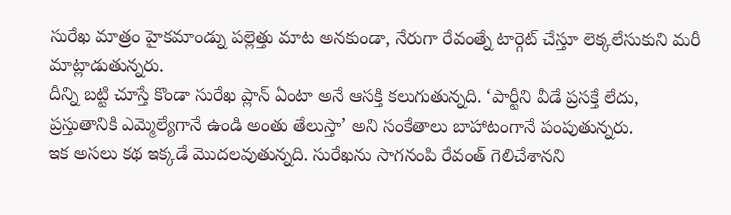సురేఖ మాత్రం హైకమాండ్ను పల్లెత్తు మాట అనకుండా, నేరుగా రేవంత్నే టార్గెట్ చేస్తూ లెక్కలేసుకుని మరీ మాట్లాడుతున్నరు.
దీన్ని బట్టి చూస్తే కొండా సురేఖ ప్లాన్ ఏంటా అనే ఆసక్తి కలుగుతున్నది. ‘పార్టీని వీడే ప్రసక్తే లేదు, ప్రస్తుతానికి ఎమ్మెల్యేగానే ఉండి అంతు తేలుస్తా’ అని సంకేతాలు బాహాటంగానే పంపుతున్నరు.
ఇక అసలు కథ ఇక్కడే మొదలవుతున్నది. సురేఖను సాగనంపి రేవంత్ గెలిచేశానని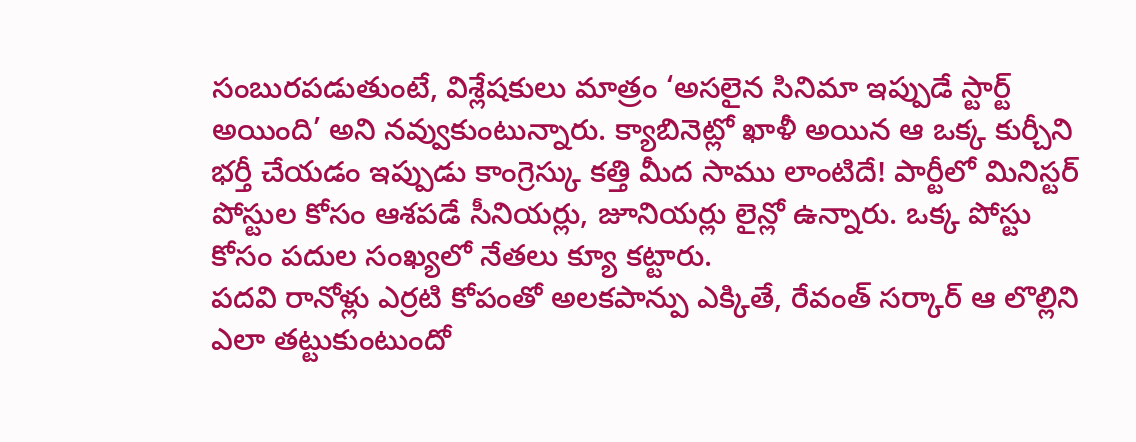సంబురపడుతుంటే, విశ్లేషకులు మాత్రం ‘అసలైన సినిమా ఇప్పుడే స్టార్ట్ అయింది’ అని నవ్వుకుంటున్నారు. క్యాబినెట్లో ఖాళీ అయిన ఆ ఒక్క కుర్చీని భర్తీ చేయడం ఇప్పుడు కాంగ్రెస్కు కత్తి మీద సాము లాంటిదే! పార్టీలో మినిస్టర్ పోస్టుల కోసం ఆశపడే సీనియర్లు, జూనియర్లు లైన్లో ఉన్నారు. ఒక్క పోస్టు కోసం పదుల సంఖ్యలో నేతలు క్యూ కట్టారు.
పదవి రానోళ్లు ఎర్రటి కోపంతో అలకపాన్పు ఎక్కితే, రేవంత్ సర్కార్ ఆ లొల్లిని ఎలా తట్టుకుంటుందో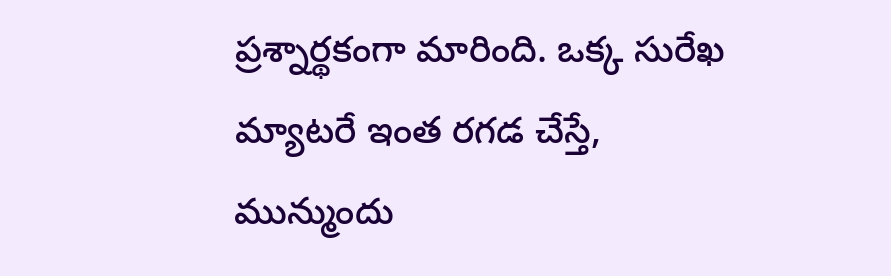ప్రశ్నార్థకంగా మారింది. ఒక్క సురేఖ మ్యాటరే ఇంత రగడ చేస్తే, మున్ముందు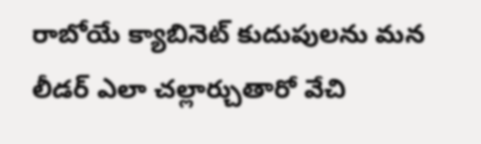రాబోయే క్యాబినెట్ కుదుపులను మన లీడర్ ఎలా చల్లార్చుతారో వేచి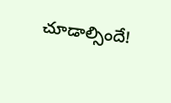చూడాల్సిందే!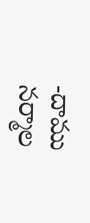-దాము నర్మాల